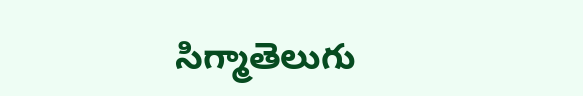సిగ్మాతెలుగు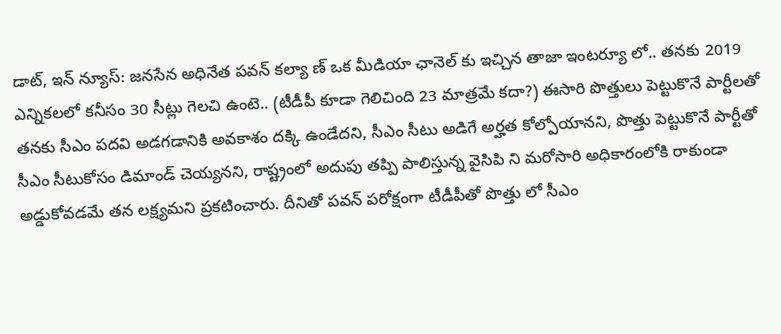డాట్, ఇన్ న్యూస్: జనసేన అధినేత పవన్ కల్యా ణ్ ఒక మీడియా ఛానెల్ కు ఇచ్చిన తాజా ఇంటర్యూ లో.. తనకు 2019 ఎన్నికలలో కనీసం 30 సీట్లు గెలచి ఉంటె.. (టీడీపీ కూడా గెలిచింది 23 మాత్రమే కదా?) ఈసారి పొత్తులు పెట్టుకొనే పార్టీలతో తనకు సీఎం పదవి అడగడానికి అవకాశం దక్కి ఉండేదని, సీఎం సీటు అడిగే అర్హత కోల్పోయానని, పొత్తు పెట్టుకొనే పార్టీతో సీఎం సీటుకోసం డిమాండ్ చెయ్యనని, రాష్ట్రంలో అదుపు తప్పి పాలిస్తున్న వైసిపి ని మరోసారి అధికారంలోకి రాకుండా అడ్డుకోవడమే తన లక్ష్యమని ప్రకటించారు. దీనితో పవన్ పరోక్షంగా టీడీపీతో పొత్తు లో సీఎం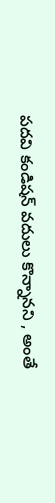పదవి కండిషన్ వదులు కొన్నానని , అంతే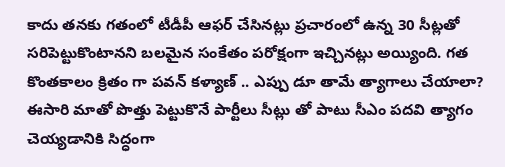కాదు తనకు గతంలో టీడీపీ ఆఫర్ చేసినట్లు ప్రచారంలో ఉన్న 30 సీట్లతో సరిపెట్టుకొంటానని బలమైన సంకేతం పరోక్షంగా ఇచ్చినట్లు అయ్యింది. గత కొంతకాలం క్రితం గా పవన్ కళ్యాణ్ .. ఎప్పు డూ తామే త్యాగాలు చేయాలా? ఈసారి మాతో పొత్తు పెట్టుకొనే పార్టీలు సీట్లు తో పాటు సీఎం పదవి త్యాగం చెయ్యడానికి సిద్ధంగా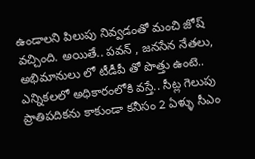ఉండాలని పిలుపు నివ్వడంతో మంచి జోష్ వచ్చింది. అయితే.. పవన్ , జనసేన నేతలు, అభిమానులు లో టీడీపీ తో పొత్తు ఉంటె.. ఎన్నికలలో అధికారంలోకి వస్తే.. సీట్ల గెలుపు ప్రాతిపదికను కాకుండా కనీసం 2 ఏళ్ళు సీఎం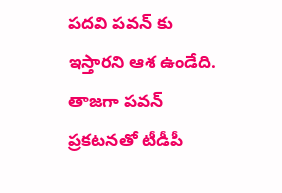పదవి పవన్ కు ఇస్తారని ఆశ ఉండేది. తాజగా పవన్ ప్రకటనతో టీడీపీ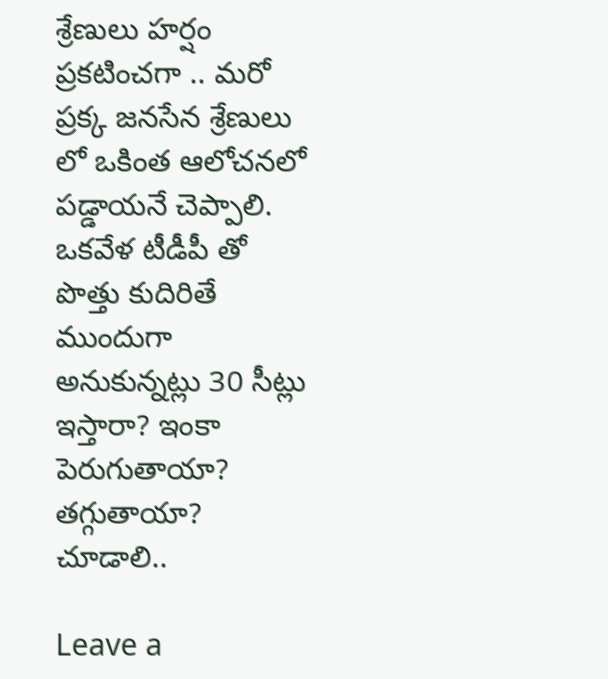శ్రేణులు హర్షం ప్రకటించగా .. మరో ప్రక్క జనసేన శ్రేణులు లో ఒకింత ఆలోచనలో పడ్డాయనే చెప్పాలి. ఒకవేళ టీడీపీ తో పొత్తు కుదిరితే ముందుగా అనుకున్నట్లు 30 సీట్లు ఇస్తారా? ఇంకా పెరుగుతాయా? తగ్గుతాయా? చూడాలి..

Leave a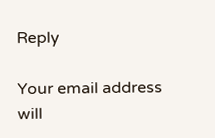Reply

Your email address will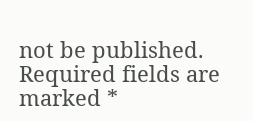not be published. Required fields are marked *